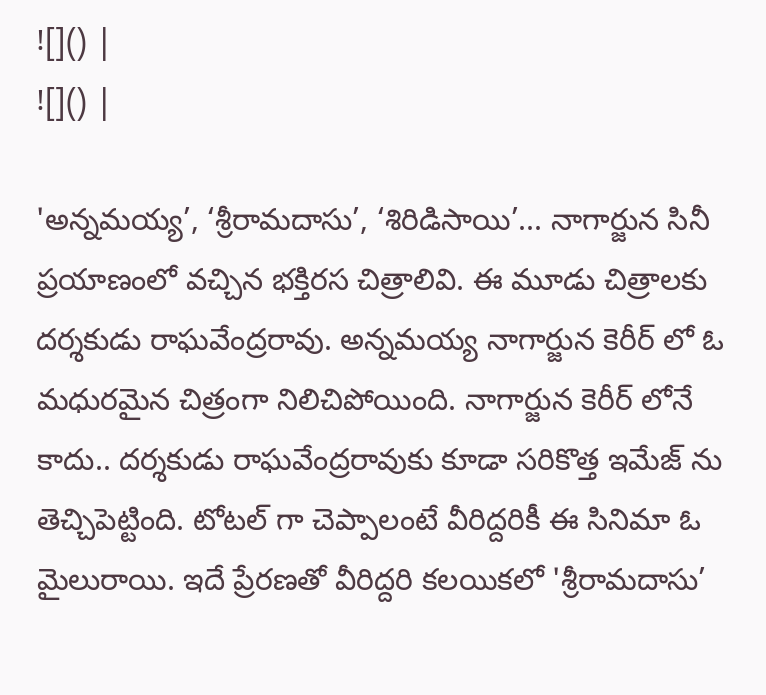![]() |
![]() |

'అన్నమయ్య’, ‘శ్రీరామదాసు’, ‘శిరిడిసాయి’... నాగార్జున సినీ ప్రయాణంలో వచ్చిన భక్తిరస చిత్రాలివి. ఈ మూడు చిత్రాలకు దర్శకుడు రాఘవేంద్రరావు. అన్నమయ్య నాగార్జున కెరీర్ లో ఓ మధురమైన చిత్రంగా నిలిచిపోయింది. నాగార్జున కెరీర్ లోనే కాదు.. దర్శకుడు రాఘవేంద్రరావుకు కూడా సరికొత్త ఇమేజ్ ను తెచ్చిపెట్టింది. టోటల్ గా చెప్పాలంటే వీరిద్దరికీ ఈ సినిమా ఓ మైలురాయి. ఇదే ప్రేరణతో వీరిద్దరి కలయికలో 'శ్రీరామదాసు’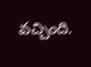వచ్చింది.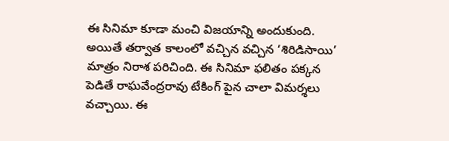ఈ సినిమా కూడా మంచి విజయాన్ని అందుకుంది. అయితే తర్వాత కాలంలో వచ్చిన వచ్చిన ‘శిరిడిసాయి’ మాత్రం నిరాశ పరిచింది. ఈ సినిమా ఫలితం పక్కన పెడితే రాఘవేంద్రరావు టేకింగ్ పైన చాలా విమర్శలు వచ్చాయి. ఈ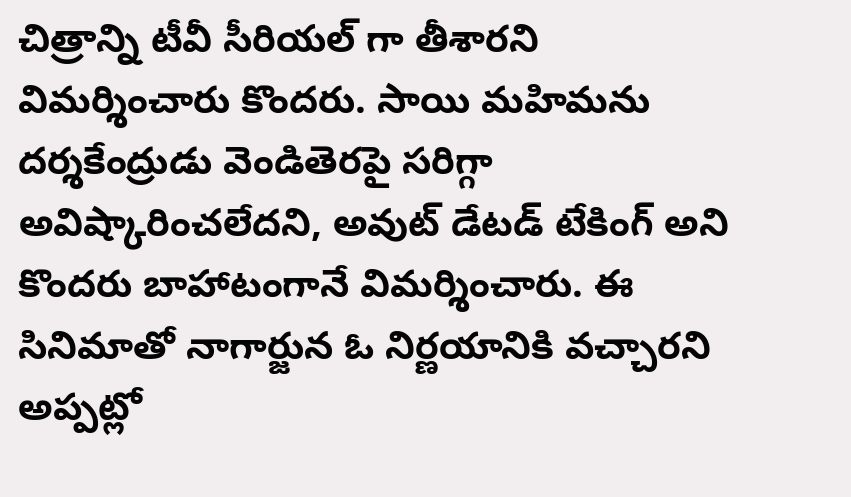చిత్రాన్ని టీవీ సీరియల్ గా తీశారని విమర్శించారు కొందరు. సాయి మహిమను దర్శకేంద్రుడు వెండితెరపై సరిగ్గా అవిష్కారించలేదని, అవుట్ డేటడ్ టేకింగ్ అని కొందరు బాహాటంగానే విమర్శించారు. ఈ సినిమాతో నాగార్జున ఓ నిర్ణయానికి వచ్చారని అప్పట్లో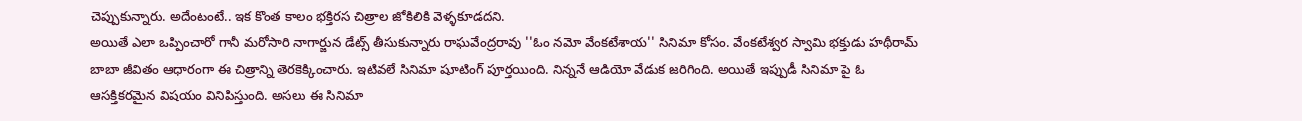చెప్పుకున్నారు. అదేంటంటే.. ఇక కొంత కాలం భక్తిరస చిత్రాల జోకిలికి వెళ్ళకూడదని.
అయితే ఎలా ఒప్పించారో గానీ మరోసారి నాగార్జున డేట్స్ తీసుకున్నారు రాఘవేంద్రరావు ''ఓం నమో వేంకటేశాయ'' సినిమా కోసం. వేంకటేశ్వర స్వామి భక్తుడు హథీరామ్ బాబా జీవితం ఆధారంగా ఈ చిత్రాన్ని తెరకెక్కించారు. ఇటివలే సినిమా షూటింగ్ పూర్తయింది. నిన్ననే ఆడియో వేడుక జరిగింది. అయితే ఇప్పుడీ సినిమా పై ఓ ఆసక్తికరమైన విషయం వినిపిస్తుంది. అసలు ఈ సినిమా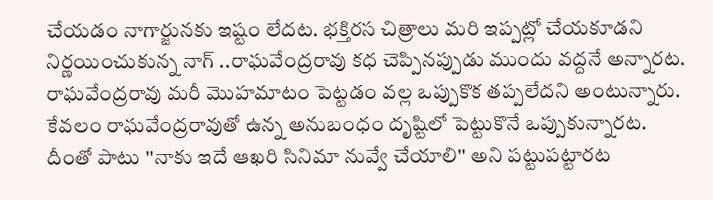చేయడం నాగార్జునకు ఇష్టం లేదట. భక్తిరస చిత్రాలు మరి ఇప్పట్లో చేయకూడని నిర్ణయించుకున్న నాగ్ ..రాఘవేంద్రరావు కధ చెప్పినప్పుడు ముందు వద్దనే అన్నారట. రాఘవేంద్రరావు మరీ మొహమాటం పెట్టడం వల్ల ఒప్పుకొక తప్పలేదని అంటున్నారు. కేవలం రాఘవేంద్రరావుతో ఉన్న అనుబంధం దృష్టిలో పెట్టుకొనే ఒప్పుకున్నారట. దీంతో పాటు ''నాకు ఇదే ఆఖరి సినిమా నువ్వే చేయాలి'' అని పట్టుపట్టారట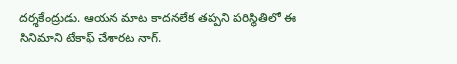దర్శకేంద్రుడు. ఆయన మాట కాదనలేక తప్పని పరిస్థితిలో ఈ సినిమాని టేకాఫ్ చేశారట నాగ్.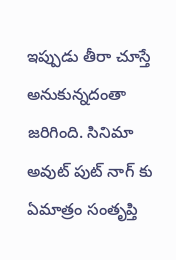ఇప్పుడు తీరా చూస్తే అనుకున్నదంతా జరిగింది. సినిమా అవుట్ పుట్ నాగ్ కు ఏమాత్రం సంతృప్తి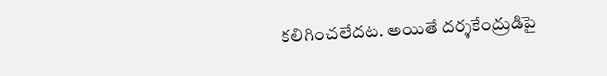కలిగించలేదట. అయితే దర్శకేంద్రుడిపై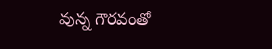వున్న గౌరవంతో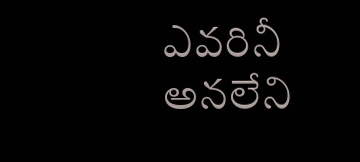ఎవరినీ అనలేని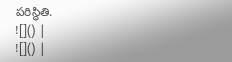పరిస్థితి.
![]() |
![]() |